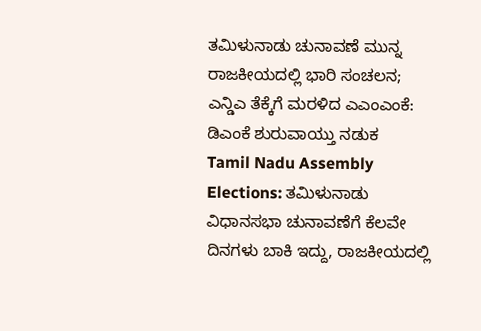ತಮಿಳುನಾಡು ಚುನಾವಣೆ ಮುನ್ನ ರಾಜಕೀಯದಲ್ಲಿ ಭಾರಿ ಸಂಚಲನ; ಎನ್ಡಿಎ ತೆಕ್ಕೆಗೆ ಮರಳಿದ ಎಎಂಎಂಕೆ: ಡಿಎಂಕೆ ಶುರುವಾಯ್ತು ನಡುಕ
Tamil Nadu Assembly Elections: ತಮಿಳುನಾಡು ವಿಧಾನಸಭಾ ಚುನಾವಣೆಗೆ ಕೆಲವೇ ದಿನಗಳು ಬಾಕಿ ಇದ್ದು, ರಾಜಕೀಯದಲ್ಲಿ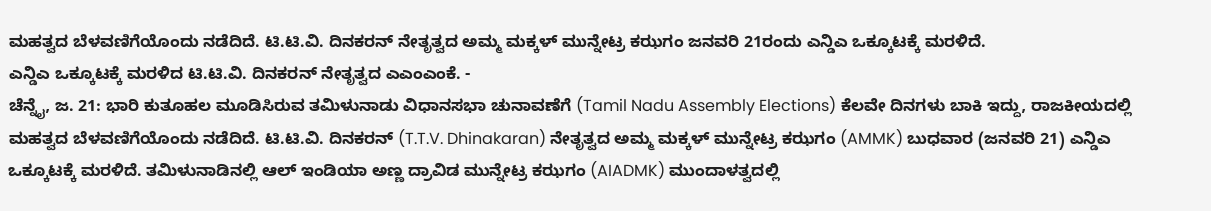ಮಹತ್ವದ ಬೆಳವಣಿಗೆಯೊಂದು ನಡೆದಿದೆ. ಟಿ.ಟಿ.ವಿ. ದಿನಕರನ್ ನೇತೃತ್ವದ ಅಮ್ಮ ಮಕ್ಕಳ್ ಮುನ್ನೇಟ್ರ ಕಝಗಂ ಜನವರಿ 21ರಂದು ಎನ್ಡಿಎ ಒಕ್ಕೂಟಕ್ಕೆ ಮರಳಿದೆ.
ಎನ್ಡಿಎ ಒಕ್ಕೂಟಕ್ಕೆ ಮರಳಿದ ಟಿ.ಟಿ.ವಿ. ದಿನಕರನ್ ನೇತೃತ್ವದ ಎಎಂಎಂಕೆ. -
ಚೆನ್ನೈ, ಜ. 21: ಭಾರಿ ಕುತೂಹಲ ಮೂಡಿಸಿರುವ ತಮಿಳುನಾಡು ವಿಧಾನಸಭಾ ಚುನಾವಣೆಗೆ (Tamil Nadu Assembly Elections) ಕೆಲವೇ ದಿನಗಳು ಬಾಕಿ ಇದ್ದು, ರಾಜಕೀಯದಲ್ಲಿ ಮಹತ್ವದ ಬೆಳವಣಿಗೆಯೊಂದು ನಡೆದಿದೆ. ಟಿ.ಟಿ.ವಿ. ದಿನಕರನ್ (T.T.V. Dhinakaran) ನೇತೃತ್ವದ ಅಮ್ಮ ಮಕ್ಕಳ್ ಮುನ್ನೇಟ್ರ ಕಝಗಂ (AMMK) ಬುಧವಾರ (ಜನವರಿ 21) ಎನ್ಡಿಎ ಒಕ್ಕೂಟಕ್ಕೆ ಮರಳಿದೆ. ತಮಿಳುನಾಡಿನಲ್ಲಿ ಆಲ್ ಇಂಡಿಯಾ ಅಣ್ಣ ದ್ರಾವಿಡ ಮುನ್ನೇಟ್ರ ಕಝಗಂ (AIADMK) ಮುಂದಾಳತ್ವದಲ್ಲಿ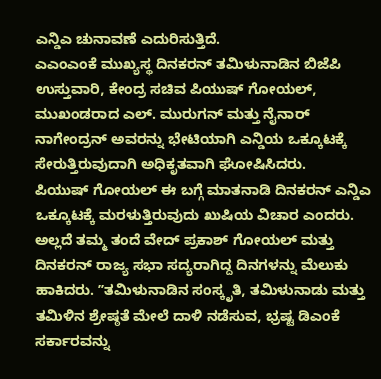ಎನ್ಡಿಎ ಚುನಾವಣೆ ಎದುರಿಸುತ್ತಿದೆ.
ಎಎಂಎಂಕೆ ಮುಖ್ಯಸ್ಥ ದಿನಕರನ್ ತಮಿಳುನಾಡಿನ ಬಿಜೆಪಿ ಉಸ್ತುವಾರಿ, ಕೇಂದ್ರ ಸಚಿವ ಪಿಯುಷ್ ಗೋಯಲ್, ಮುಖಂಡರಾದ ಎಲ್. ಮುರುಗನ್ ಮತ್ತು ನೈನಾರ್ ನಾಗೇಂದ್ರನ್ ಅವರನ್ನು ಭೇಟಿಯಾಗಿ ಎನ್ಡಿಯ ಒಕ್ಕೂಟಕ್ಕೆ ಸೇರುತ್ತಿರುವುದಾಗಿ ಅಧಿಕೃತವಾಗಿ ಘೋಷಿಸಿದರು.
ಪಿಯುಷ್ ಗೋಯಲ್ ಈ ಬಗ್ಗೆ ಮಾತನಾಡಿ ದಿನಕರನ್ ಎನ್ಡಿಎ ಒಕ್ಕೂಟಕ್ಕೆ ಮರಳುತ್ತಿರುವುದು ಖುಷಿಯ ವಿಚಾರ ಎಂದರು. ಅಲ್ಲದೆ ತಮ್ಮ ತಂದೆ ವೇದ್ ಪ್ರಕಾಶ್ ಗೋಯಲ್ ಮತ್ತು ದಿನಕರನ್ ರಾಜ್ಯ ಸಭಾ ಸದ್ಯರಾಗಿದ್ದ ದಿನಗಳನ್ನು ಮೆಲುಕು ಹಾಕಿದರು. ʼʼತಮಿಳುನಾಡಿನ ಸಂಸ್ಕೃತಿ, ತಮಿಳುನಾಡು ಮತ್ತು ತಮಿಳಿನ ಶ್ರೇಷ್ಠತೆ ಮೇಲೆ ದಾಳಿ ನಡೆಸುವ, ಭ್ರಷ್ಟ ಡಿಎಂಕೆ ಸರ್ಕಾರವನ್ನು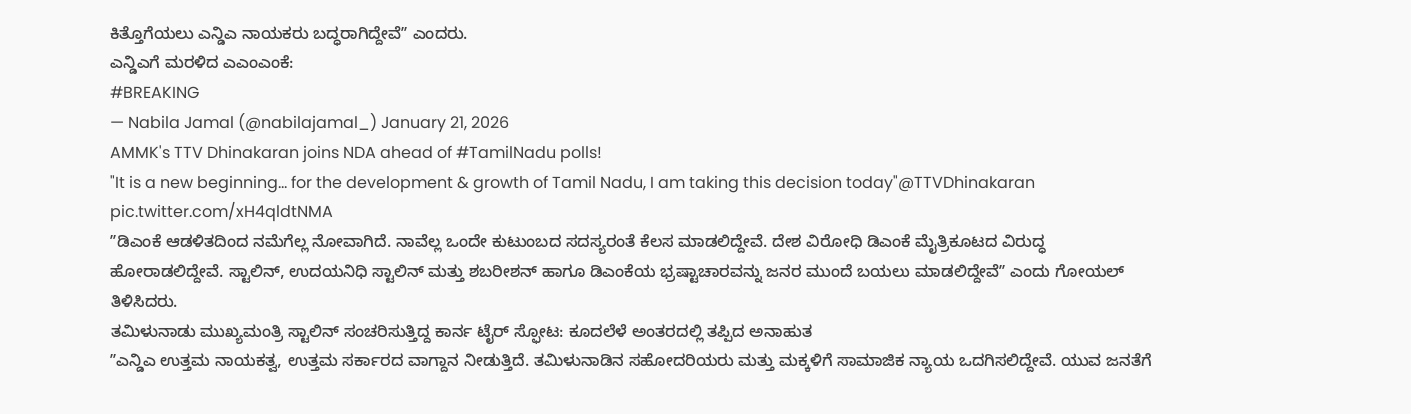ಕಿತ್ತೊಗೆಯಲು ಎನ್ಡಿಎ ನಾಯಕರು ಬದ್ಧರಾಗಿದ್ದೇವೆʼʼ ಎಂದರು.
ಎನ್ಡಿಎಗೆ ಮರಳಿದ ಎಎಂಎಂಕೆ:
#BREAKING
— Nabila Jamal (@nabilajamal_) January 21, 2026
AMMK's TTV Dhinakaran joins NDA ahead of #TamilNadu polls!
"It is a new beginning... for the development & growth of Tamil Nadu, I am taking this decision today"@TTVDhinakaran pic.twitter.com/xH4qldtNMA
ʼʼಡಿಎಂಕೆ ಆಡಳಿತದಿಂದ ನಮೆಗೆಲ್ಲ ನೋವಾಗಿದೆ. ನಾವೆಲ್ಲ ಒಂದೇ ಕುಟುಂಬದ ಸದಸ್ಯರಂತೆ ಕೆಲಸ ಮಾಡಲಿದ್ದೇವೆ. ದೇಶ ವಿರೋಧಿ ಡಿಎಂಕೆ ಮೈತ್ರಿಕೂಟದ ವಿರುದ್ಧ ಹೋರಾಡಲಿದ್ದೇವೆ. ಸ್ಟಾಲಿನ್, ಉದಯನಿಧಿ ಸ್ಟಾಲಿನ್ ಮತ್ತು ಶಬರೀಶನ್ ಹಾಗೂ ಡಿಎಂಕೆಯ ಭ್ರಷ್ಟಾಚಾರವನ್ನು ಜನರ ಮುಂದೆ ಬಯಲು ಮಾಡಲಿದ್ದೇವೆʼʼ ಎಂದು ಗೋಯಲ್ ತಿಳಿಸಿದರು.
ತಮಿಳುನಾಡು ಮುಖ್ಯಮಂತ್ರಿ ಸ್ಟಾಲಿನ್ ಸಂಚರಿಸುತ್ತಿದ್ದ ಕಾರ್ನ ಟೈರ್ ಸ್ಫೋಟ: ಕೂದಲೆಳೆ ಅಂತರದಲ್ಲಿ ತಪ್ಪಿದ ಅನಾಹುತ
ʼʼಎನ್ಡಿಎ ಉತ್ತಮ ನಾಯಕತ್ವ, ಉತ್ತಮ ಸರ್ಕಾರದ ವಾಗ್ದಾನ ನೀಡುತ್ತಿದೆ. ತಮಿಳುನಾಡಿನ ಸಹೋದರಿಯರು ಮತ್ತು ಮಕ್ಕಳಿಗೆ ಸಾಮಾಜಿಕ ನ್ಯಾಯ ಒದಗಿಸಲಿದ್ದೇವೆ. ಯುವ ಜನತೆಗೆ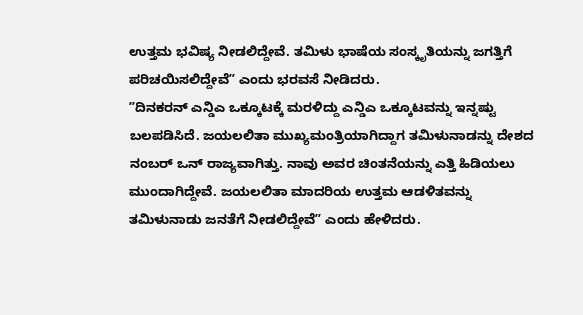ಉತ್ತಮ ಭವಿಷ್ಯ ನೀಡಲಿದ್ದೇವೆ. ತಮಿಳು ಭಾಷೆಯ ಸಂಸ್ಕೃತಿಯನ್ನು ಜಗತ್ತಿಗೆ ಪರಿಚಯಿಸಲಿದ್ದೇವೆʼʼ ಎಂದು ಭರವಸೆ ನೀಡಿದರು.
ʼʼದಿನಕರನ್ ಎನ್ಡಿಎ ಒಕ್ಕೂಟಕ್ಕೆ ಮರಳಿದ್ದು ಎನ್ಡಿಎ ಒಕ್ಕೂಟವನ್ನು ಇನ್ನಷ್ಟು ಬಲಪಡಿಸಿದೆ. ಜಯಲಲಿತಾ ಮುಖ್ಯಮಂತ್ರಿಯಾಗಿದ್ದಾಗ ತಮಿಳುನಾಡನ್ನು ದೇಶದ ನಂಬರ್ ಒನ್ ರಾಜ್ಯವಾಗಿತ್ತು. ನಾವು ಅವರ ಚಿಂತನೆಯನ್ನು ಎತ್ತಿ ಹಿಡಿಯಲು ಮುಂದಾಗಿದ್ದೇವೆ. ಜಯಲಲಿತಾ ಮಾದರಿಯ ಉತ್ತಮ ಆಡಳಿತವನ್ನು ತಮಿಳುನಾಡು ಜನತೆಗೆ ನೀಡಲಿದ್ದೇವೆʼʼ ಎಂದು ಹೇಳಿದರು.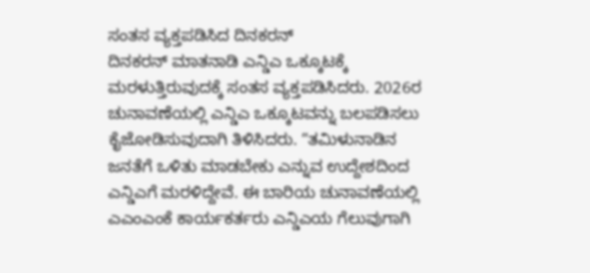ಸಂತಸ ವ್ಯಕ್ತಪಡಿಸಿದ ದಿನಕರನ್
ದಿನಕರನ್ ಮಾತನಾಡಿ ಎನ್ಡಿಎ ಒಕ್ಕೂಟಕ್ಕೆ ಮರಳುತ್ತಿರುವುದಕ್ಕೆ ಸಂತಸ ವ್ಯಕ್ತಪಡಿಸಿದರು. 2026ರ ಚುನಾವಣೆಯಲ್ಲಿ ಎನ್ಡಿಎ ಒಕ್ಕೂಟವನ್ನು ಬಲಪಡಿಸಲು ಕೈಜೋಡಿಸುವುದಾಗಿ ತಿಳಿಸಿದರು. ʼʼತಮಿಳುನಾಡಿನ ಜನತೆಗೆ ಒಳಿತು ಮಾಡಬೇಕು ಎನ್ನುವ ಉದ್ದೇಶದಿಂದ ಎನ್ಡಿಎಗೆ ಮರಳಿದ್ದೇವೆ. ಈ ಬಾರಿಯ ಚುನಾವಣೆಯಲ್ಲಿ ಎಎಂಎಂಕೆ ಕಾರ್ಯಕರ್ತರು ಎನ್ಡಿಎಯ ಗೆಲುವುಗಾಗಿ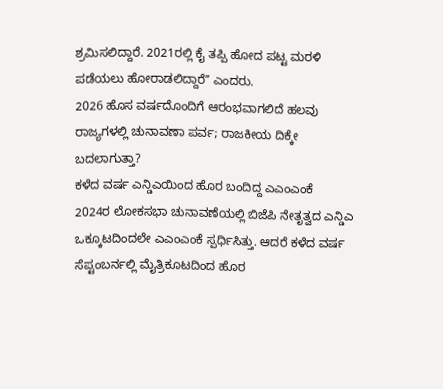ಶ್ರಮಿಸಲಿದ್ದಾರೆ. 2021ರಲ್ಲಿ ಕೈ ತಪ್ಪಿ ಹೋದ ಪಟ್ಟ ಮರಳಿ ಪಡೆಯಲು ಹೋರಾಡಲಿದ್ದಾರೆʼʼ ಎಂದರು.
2026 ಹೊಸ ವರ್ಷದೊಂದಿಗೆ ಆರಂಭವಾಗಲಿದೆ ಹಲವು ರಾಜ್ಯಗಳಲ್ಲಿ ಚುನಾವಣಾ ಪರ್ವ; ರಾಜಕೀಯ ದಿಕ್ಕೇ ಬದಲಾಗುತ್ತಾ?
ಕಳೆದ ವರ್ಷ ಎನ್ಡಿಎಯಿಂದ ಹೊರ ಬಂದಿದ್ದ ಎಎಂಎಂಕೆ
2024ರ ಲೋಕಸಭಾ ಚುನಾವಣೆಯಲ್ಲಿ ಬಿಜೆಪಿ ನೇತೃತ್ವದ ಎನ್ಡಿಎ ಒಕ್ಕೂಟದಿಂದಲೇ ಎಎಂಎಂಕೆ ಸ್ಪರ್ಧಿಸಿತ್ತು. ಆದರೆ ಕಳೆದ ವರ್ಷ ಸೆಪ್ಟಂಬರ್ನಲ್ಲಿ ಮೈತ್ರಿಕೂಟದಿಂದ ಹೊರ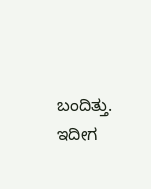ಬಂದಿತ್ತು. ಇದೀಗ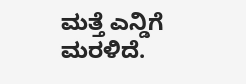ಮತ್ತೆ ಎನ್ಡಿಗೆ ಮರಳಿದೆ.